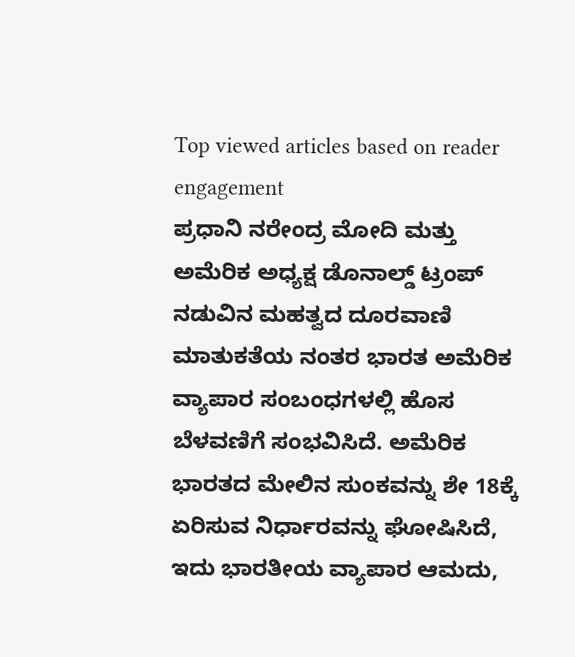Top viewed articles based on reader engagement
ಪ್ರಧಾನಿ ನರೇಂದ್ರ ಮೋದಿ ಮತ್ತು ಅಮೆರಿಕ ಅಧ್ಯಕ್ಷ ಡೊನಾಲ್ಡ್ ಟ್ರಂಪ್ ನಡುವಿನ ಮಹತ್ವದ ದೂರವಾಣಿ ಮಾತುಕತೆಯ ನಂತರ ಭಾರತ ಅಮೆರಿಕ ವ್ಯಾಪಾರ ಸಂಬಂಧಗಳಲ್ಲಿ ಹೊಸ ಬೆಳವಣಿಗೆ ಸಂಭವಿಸಿದೆ. ಅಮೆರಿಕ ಭಾರತದ ಮೇಲಿನ ಸುಂಕವನ್ನು ಶೇ 18ಕ್ಕೆ ಏರಿಸುವ ನಿರ್ಧಾರವನ್ನು ಘೋಷಿಸಿದೆ, ಇದು ಭಾರತೀಯ ವ್ಯಾಪಾರ ಆಮದು,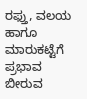ರಫ್ತು, ವಲಯ ಹಾಗೂ ಮಾರುಕಟ್ಟೆಗೆ ಪ್ರಭಾವ ಬೀರುವ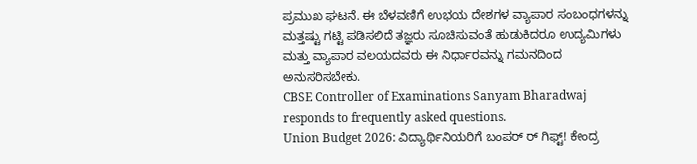ಪ್ರಮುಖ ಘಟನೆ. ಈ ಬೆಳವಣಿಗೆ ಉಭಯ ದೇಶಗಳ ವ್ಯಾಪಾರ ಸಂಬಂಧಗಳನ್ನು ಮತ್ತಷ್ಟು ಗಟ್ಟಿ ಪಡಿಸಲಿದೆ ತಜ್ಞರು ಸೂಚಿಸುವಂತೆ ಹುಡುಕಿದರೂ ಉದ್ಯಮಿಗಳು ಮತ್ತು ವ್ಯಾಪಾರ ವಲಯದವರು ಈ ನಿರ್ಧಾರವನ್ನು ಗಮನದಿಂದ ಅನುಸರಿಸಬೇಕು.
CBSE Controller of Examinations Sanyam Bharadwaj responds to frequently asked questions.
Union Budget 2026: ವಿದ್ಯಾರ್ಥಿನಿಯರಿಗೆ ಬಂಪರ್ ರ್ ಗಿಫ್ಟ್! ಕೇಂದ್ರ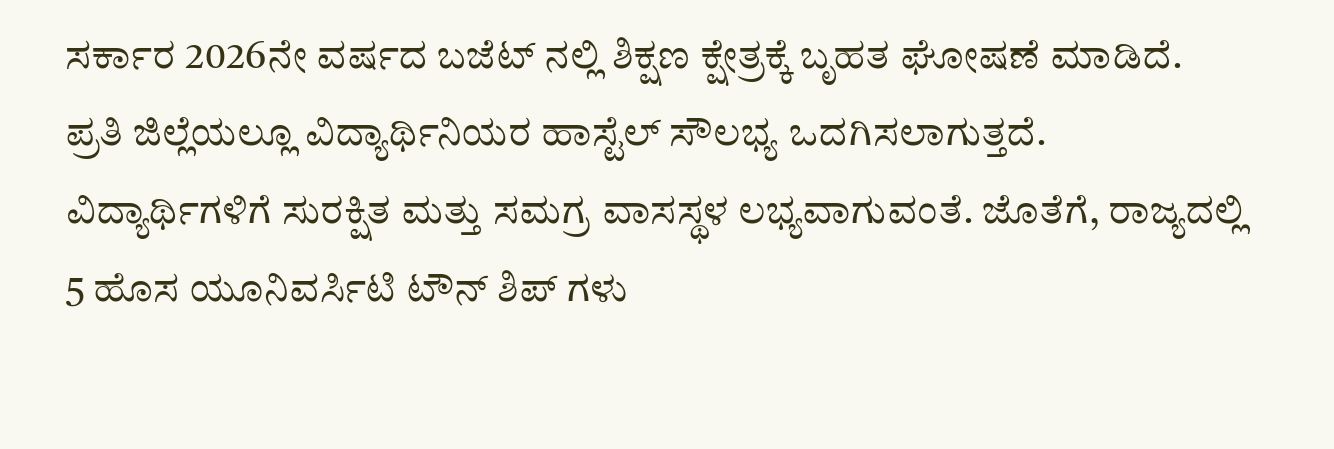ಸರ್ಕಾರ 2026ನೇ ವರ್ಷದ ಬಜೆಟ್ ನಲ್ಲಿ ಶಿಕ್ಷಣ ಕ್ಷೇತ್ರಕ್ಕೆ ಬೃಹತ ಘೋಷಣೆ ಮಾಡಿದೆ. ಪ್ರತಿ ಜಿಲ್ಲೆಯಲ್ಲೂ ವಿದ್ಯಾರ್ಥಿನಿಯರ ಹಾಸ್ಟೆಲ್ ಸೌಲಭ್ಯ ಒದಗಿಸಲಾಗುತ್ತದೆ. ವಿದ್ಯಾರ್ಥಿಗಳಿಗೆ ಸುರಕ್ಷಿತ ಮತ್ತು ಸಮಗ್ರ ವಾಸಸ್ಥಳ ಲಭ್ಯವಾಗುವಂತೆ. ಜೊತೆಗೆ, ರಾಜ್ಯದಲ್ಲಿ 5 ಹೊಸ ಯೂನಿವರ್ಸಿಟಿ ಟೌನ್ ಶಿಪ್ ಗಳು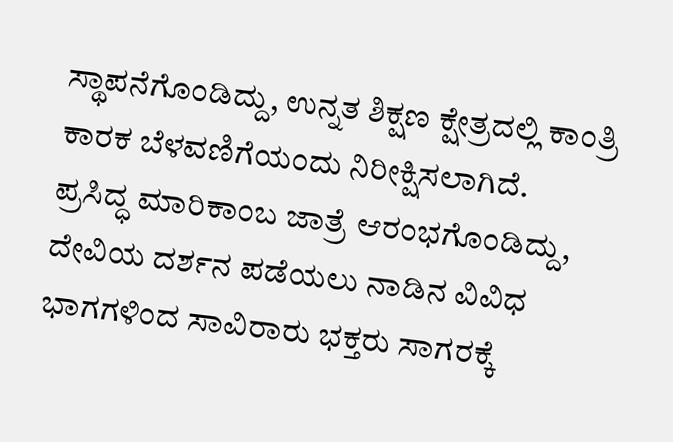ಸ್ಥಾಪನೆಗೊಂಡಿದ್ದು, ಉನ್ನತ ಶಿಕ್ಷಣ ಕ್ಷೇತ್ರದಲ್ಲಿ ಕಾಂತ್ರಿ ಕಾರಕ ಬೆಳವಣಿಗೆಯಂದು ನಿರೀಕ್ಷಿಸಲಾಗಿದೆ.
ಪ್ರಸಿದ್ಧ ಮಾರಿಕಾಂಬ ಜಾತ್ರೆ ಆರಂಭಗೊಂಡಿದ್ದು, ದೇವಿಯ ದರ್ಶನ ಪಡೆಯಲು ನಾಡಿನ ವಿವಿಧ ಭಾಗಗಳಿಂದ ಸಾವಿರಾರು ಭಕ್ತರು ಸಾಗರಕ್ಕೆ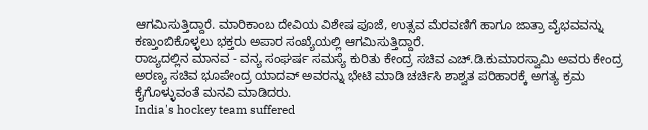ಆಗಮಿಸುತ್ತಿದ್ದಾರೆ. ಮಾರಿಕಾಂಬ ದೇವಿಯ ವಿಶೇಷ ಪೂಜೆ, ಉತ್ಸವ ಮೆರವಣಿಗೆ ಹಾಗೂ ಜಾತ್ರಾ ವೈಭವವನ್ನು ಕಣ್ತುಂಬಿಕೊಳ್ಳಲು ಭಕ್ತರು ಅಪಾರ ಸಂಖ್ಯೆಯಲ್ಲಿ ಆಗಮಿಸುತ್ತಿದ್ದಾರೆ.
ರಾಜ್ಯದಲ್ಲಿನ ಮಾನವ - ವನ್ಯ ಸಂಘರ್ಷ ಸಮಸ್ಯೆ ಕುರಿತು ಕೇಂದ್ರ ಸಚಿವ ಎಚ್.ಡಿ.ಕುಮಾರಸ್ವಾಮಿ ಅವರು ಕೇಂದ್ರ ಅರಣ್ಯ ಸಚಿವ ಭೂಪೇಂದ್ರ ಯಾದವ್ ಅವರನ್ನು ಭೇಟಿ ಮಾಡಿ ಚರ್ಚಿಸಿ ಶಾಶ್ವತ ಪರಿಹಾರಕ್ಕೆ ಅಗತ್ಯ ಕ್ರಮ ಕೈಗೊಳ್ಳುವಂತೆ ಮನವಿ ಮಾಡಿದರು.
India's hockey team suffered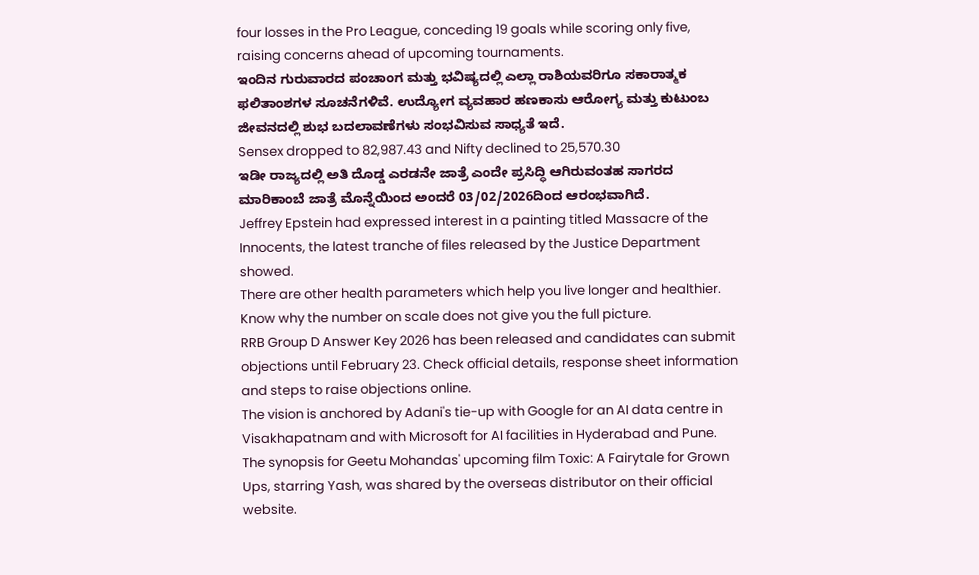four losses in the Pro League, conceding 19 goals while scoring only five, raising concerns ahead of upcoming tournaments.
ಇಂದಿನ ಗುರುವಾರದ ಪಂಚಾಂಗ ಮತ್ತು ಭವಿಷ್ಯದಲ್ಲಿ ಎಲ್ಲಾ ರಾಶಿಯವರಿಗೂ ಸಕಾರಾತ್ಮಕ ಫಲಿತಾಂಶಗಳ ಸೂಚನೆಗಳಿವೆ. ಉದ್ಯೋಗ ವ್ಯವಹಾರ ಹಣಕಾಸು ಆರೋಗ್ಯ ಮತ್ತು ಕುಟುಂಬ ಜೀವನದಲ್ಲಿ ಶುಭ ಬದಲಾವಣೆಗಳು ಸಂಭವಿಸುವ ಸಾಧ್ಯತೆ ಇದೆ.
Sensex dropped to 82,987.43 and Nifty declined to 25,570.30
ಇಡೀ ರಾಜ್ಯದಲ್ಲಿ ಅತಿ ದೊಡ್ಡ ಎರಡನೇ ಜಾತ್ರೆ ಎಂದೇ ಪ್ರಸಿದ್ಧಿ ಆಗಿರುವಂತಹ ಸಾಗರದ ಮಾರಿಕಾಂಬೆ ಜಾತ್ರೆ ಮೊನ್ನೆಯಿಂದ ಅಂದರೆ 03/02/2026ದಿಂದ ಆರಂಭವಾಗಿದೆ.
Jeffrey Epstein had expressed interest in a painting titled Massacre of the Innocents, the latest tranche of files released by the Justice Department showed.
There are other health parameters which help you live longer and healthier. Know why the number on scale does not give you the full picture.
RRB Group D Answer Key 2026 has been released and candidates can submit objections until February 23. Check official details, response sheet information and steps to raise objections online.
The vision is anchored by Adani's tie-up with Google for an AI data centre in Visakhapatnam and with Microsoft for AI facilities in Hyderabad and Pune.
The synopsis for Geetu Mohandas' upcoming film Toxic: A Fairytale for Grown Ups, starring Yash, was shared by the overseas distributor on their official website.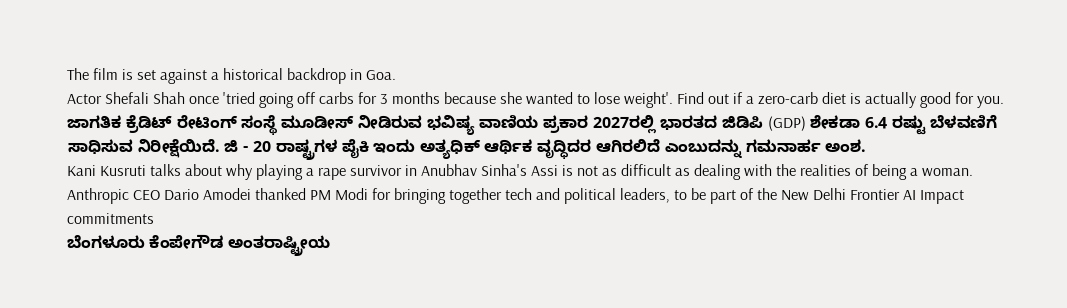The film is set against a historical backdrop in Goa.
Actor Shefali Shah once 'tried going off carbs for 3 months because she wanted to lose weight'. Find out if a zero-carb diet is actually good for you.
ಜಾಗತಿಕ ಕ್ರೆಡಿಟ್ ರೇಟಿಂಗ್ ಸಂಸ್ಥೆ ಮೂಡೀಸ್ ನೀಡಿರುವ ಭವಿಷ್ಯ ವಾಣಿಯ ಪ್ರಕಾರ 2027ರಲ್ಲಿ ಭಾರತದ ಜಿಡಿಪಿ (GDP) ಶೇಕಡಾ 6.4 ರಷ್ಟು ಬೆಳವಣಿಗೆ ಸಾಧಿಸುವ ನಿರೀಕ್ಷೆಯಿದೆ. ಜಿ - 20 ರಾಷ್ಟ್ರಗಳ ಪೈಕಿ ಇಂದು ಅತ್ಯಧಿಕ್ ಆರ್ಥಿಕ ವೃದ್ಧಿದರ ಆಗಿರಲಿದೆ ಎಂಬುದನ್ನು ಗಮನಾರ್ಹ ಅಂಶ.
Kani Kusruti talks about why playing a rape survivor in Anubhav Sinha's Assi is not as difficult as dealing with the realities of being a woman.
Anthropic CEO Dario Amodei thanked PM Modi for bringing together tech and political leaders, to be part of the New Delhi Frontier AI Impact commitments
ಬೆಂಗಳೂರು ಕೆಂಪೇಗೌಡ ಅಂತರಾಷ್ಟ್ರೀಯ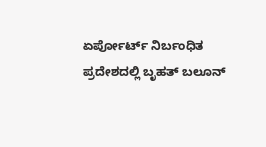ಏರ್ಪೋರ್ಟ್ ನಿರ್ಬಂಧಿತ ಪ್ರದೇಶದಲ್ಲಿ ಬೃಹತ್ ಬಲೂನ್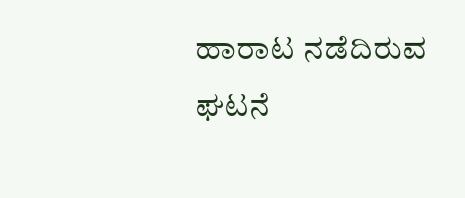ಹಾರಾಟ ನಡೆದಿರುವ ಘಟನೆ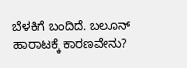ಬೆಳಕಿಗೆ ಬಂದಿದೆ. ಬಲೂನ್ ಹಾರಾಟಕ್ಕೆ ಕಾರಣವೇನು?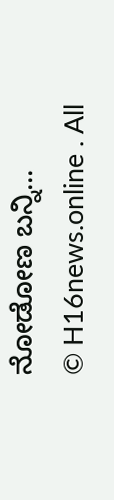ನೋಡೋಣ ಬನ್ನಿ...
© H16news.online . All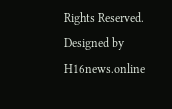Rights Reserved. Designed by H16news.online